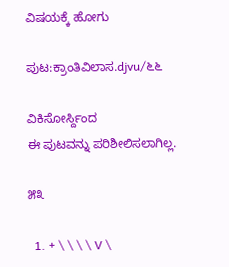ವಿಷಯಕ್ಕೆ ಹೋಗು

ಪುಟ:ಕ್ರಾಂತಿವಿಲಾಸ.djvu/೬೬

ವಿಕಿಸೋರ್ಸ್ದಿಂದ
ಈ ಪುಟವನ್ನು ಪರಿಶೀಲಿಸಲಾಗಿಲ್ಲ.

೫೩

  1. + \ \ \ \ V \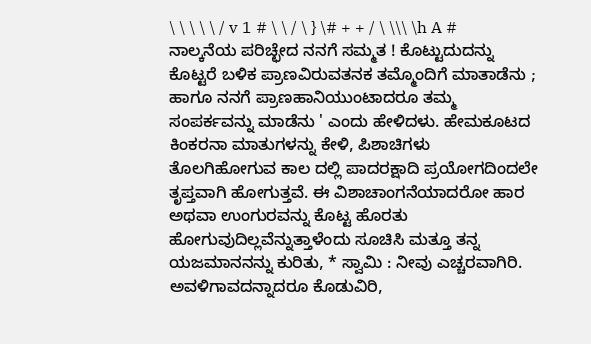\ \ \ \ \ / v 1 # \ \ / \ } \# + + / \ \\\ \h A # ನಾಲ್ಕನೆಯ ಪರಿಚ್ಛೇದ ನನಗೆ ಸಮ್ಮತ ! ಕೊಟ್ಟುದುದನ್ನು ಕೊಟ್ಟರೆ ಬಳಿಕ ಪ್ರಾಣವಿರುವತನಕ ತಮ್ಮೊಂದಿಗೆ ಮಾತಾಡೆನು ; ಹಾಗೂ ನನಗೆ ಪ್ರಾಣಹಾನಿಯುಂಟಾದರೂ ತಮ್ಮ ಸಂಪರ್ಕವನ್ನು ಮಾಡೆನು ' ಎಂದು ಹೇಳಿದಳು. ಹೇಮಕೂಟದ ಕಿಂಕರನಾ ಮಾತುಗಳನ್ನು ಕೇಳಿ, ಪಿಶಾಚಿಗಳು ತೊಲಗಿಹೋಗುವ ಕಾಲ ದಲ್ಲಿ ಪಾದರಕ್ಷಾದಿ ಪ್ರಯೋಗದಿಂದಲೇ ತೃಪ್ತವಾಗಿ ಹೋಗುತ್ತವೆ. ಈ ವಿಶಾಚಾಂಗನೆಯಾದರೋ ಹಾರ ಅಥವಾ ಉಂಗುರವನ್ನು ಕೊಟ್ಟ ಹೊರತು ಹೋಗುವುದಿಲ್ಲವೆನ್ನುತ್ತಾಳೆಂದು ಸೂಚಿಸಿ ಮತ್ತೂ ತನ್ನ ಯಜಮಾನನನ್ನು ಕುರಿತು, * ಸ್ವಾಮಿ : ನೀವು ಎಚ್ಚರವಾಗಿರಿ. ಅವಳಿಗಾವದನ್ನಾದರೂ ಕೊಡುವಿರಿ,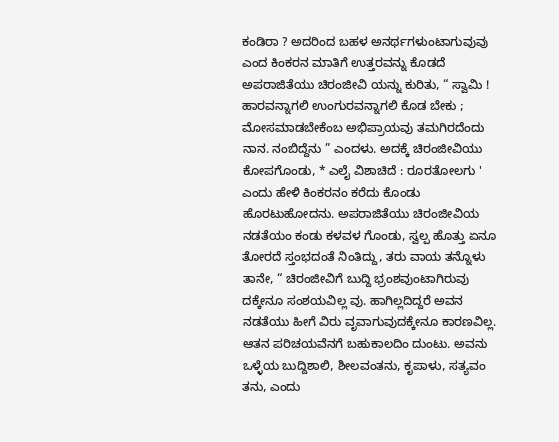ಕಂಡಿರಾ ? ಅದರಿಂದ ಬಹಳ ಅನರ್ಥಗಳುಂಟಾಗುವುವು ಎಂದ ಕಿಂಕರನ ಮಾತಿಗೆ ಉತ್ತರವನ್ನು ಕೊಡದೆ ಅಪರಾಜಿತೆಯು ಚಿರಂಜೀವಿ ಯನ್ನು ಕುರಿತು, “ ಸ್ವಾಮಿ ! ಹಾರವನ್ನಾಗಲಿ ಉಂಗುರವನ್ನಾಗಲಿ ಕೊಡ ಬೇಕು ; ಮೋಸಮಾಡಬೇಕೆಂಬ ಅಭಿಪ್ರಾಯವು ತಮಗಿರದೆಂದು ನಾನ. ನಂಬಿದ್ದೆನು ” ಎಂದಳು. ಅದಕ್ಕೆ ಚಿರಂಜೀವಿಯು ಕೋಪಗೊಂಡು, * ಎಲೈ ವಿಶಾಚಿದೆ : ರೂರತೋಲಗು ' ಎಂದು ಹೇಳಿ ಕಿಂಕರನಂ ಕರೆದು ಕೊಂಡು ಹೊರಟುಹೋದನು. ಅಪರಾಜಿತೆಯು ಚಿರಂಜೀವಿಯ ನಡತೆಯಂ ಕಂಡು ಕಳವಳ ಗೊಂಡು, ಸ್ವಲ್ಪ ಹೊತ್ತು ಏನೂ ತೋರದೆ ಸ್ತಂಭದಂತೆ ನಿಂತಿದ್ದು, ತರು ವಾಯ ತನ್ನೊಳು ತಾನೇ, “ ಚಿರಂಜೀವಿಗೆ ಬುದ್ದಿ ಭ್ರಂಶವುಂಟಾಗಿರುವು ದಕ್ಕೇನೂ ಸಂಶಯವಿಲ್ಲ ವು. ಹಾಗಿಲ್ಲದಿದ್ದರೆ ಅವನ ನಡತೆಯು ಹೀಗೆ ವಿರು ವೃವಾಗುವುದಕ್ಕೇನೂ ಕಾರಣವಿಲ್ಲ. ಆತನ ಪರಿಚಯವೆನಗೆ ಬಹುಕಾಲದಿಂ ದುಂಟು. ಅವನು ಒಳ್ಳೆಯ ಬುದ್ದಿಶಾಲಿ, ಶೀಲವಂತನು, ಕೃಪಾಳು, ಸತ್ಯವಂ ತನು, ಎಂದು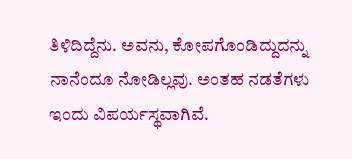ತಿಳಿದಿದ್ದೆನು. ಅವನು, ಕೋಪಗೊಂಡಿದ್ದುದನ್ನು ನಾನೆಂದೂ ನೋಡಿಲ್ಲವು. ಅಂತಹ ನಡತೆಗಳು ಇಂದು ವಿಪರ್ಯಸ್ಥವಾಗಿವೆ.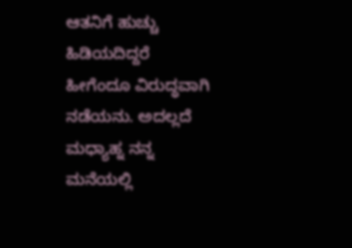ಆತನಿಗೆ ಹುಚ್ಚು ಹಿಡಿಯದಿದ್ದರೆ ಹೀಗೆಂದೂ ವಿರುದ್ಧವಾಗಿ ನಡೆಯನು. ಅದಲ್ಲದೆ ಮಧ್ಯಾಹ್ನ ನನ್ನ ಮನೆಯಲ್ಲಿ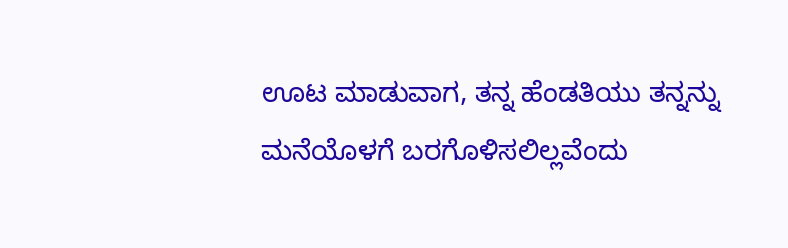ಊಟ ಮಾಡುವಾಗ, ತನ್ನ ಹೆಂಡತಿಯು ತನ್ನನ್ನು ಮನೆಯೊಳಗೆ ಬರಗೊಳಿಸಲಿಲ್ಲವೆಂದು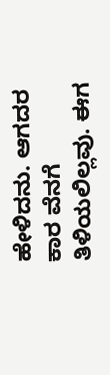ಹೇಳಿದನು. ಆಗದರ ಕಾರ ವೆನಗೆ ತಿಳಿಯಲಿಲ್ಲವು. ಈಗ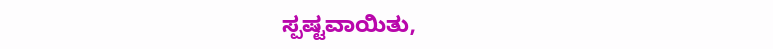ಸ್ಪಷ್ಟವಾಯಿತು,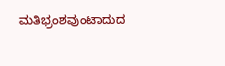ಮತಿಭ್ರಂಶವುಂಟಾದುದ